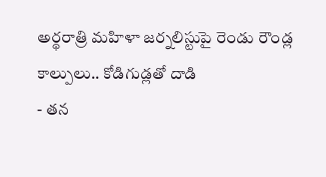అర్థరాత్రి మహిళా జర్నలిస్టుపై రెండు రౌండ్ల కాల్పులు.. కోడిగుడ్లతో దాడి
- తన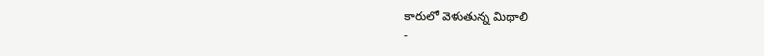కారులో వెళుతున్న మిథాలి
-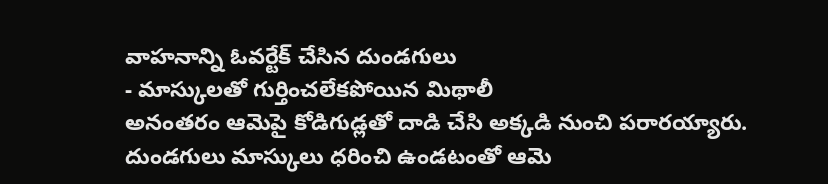వాహనాన్ని ఓవర్టేక్ చేసిన దుండగులు
- మాస్కులతో గుర్తించలేకపోయిన మిథాలీ
అనంతరం ఆమెపై కోడిగుడ్లతో దాడి చేసి అక్కడి నుంచి పరారయ్యారు. దుండగులు మాస్కులు ధరించి ఉండటంతో ఆమె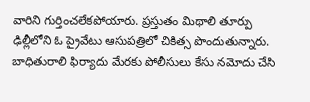వారిని గుర్తించలేకపోయారు. ప్రస్తుతం మిథాలి తూర్పు ఢిల్లీలోని ఓ ప్రైవేటు ఆసుపత్రిలో చికిత్స పొందుతున్నారు. బాధితురాలి ఫిర్యాదు మేరకు పోలీసులు కేసు నమోదు చేసి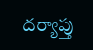దర్యాప్తు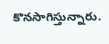కొనసాగిస్తున్నారు.